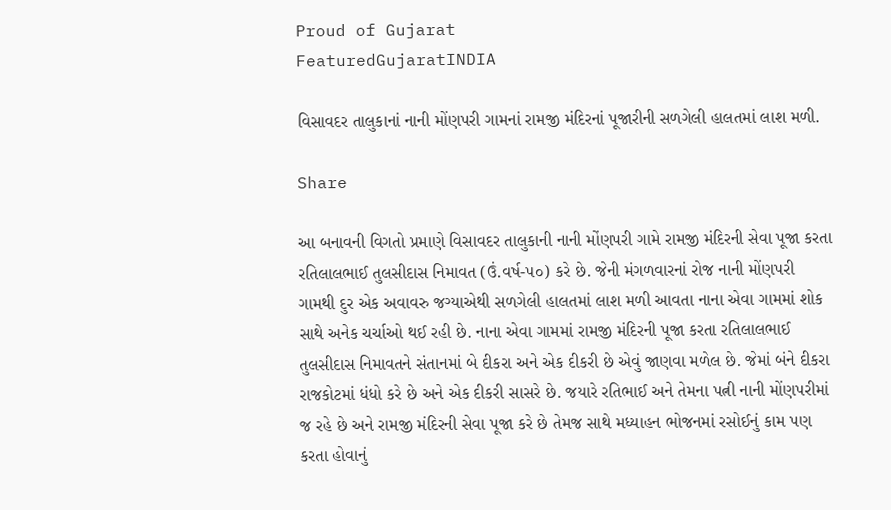Proud of Gujarat
FeaturedGujaratINDIA

વિસાવદર તાલુકાનાં નાની મોંણપરી ગામનાં રામજી મંદિરનાં પૂજારીની સળગેલી હાલતમાં લાશ મળી.

Share

આ બનાવની વિગતો પ્રમાણે વિસાવદર તાલુકાની નાની મોંણપરી ગામે રામજી મંદિરની સેવા પૂજા કરતા રતિલાલભાઈ તુલસીદાસ નિમાવત (ઉં.વર્ષ-૫૦) કરે છે. જેની મંગળવારનાં રોજ નાની મોંણપરી ગામથી દુર એક અવાવરુ જગ્યાએથી સળગેલી હાલતમાં લાશ મળી આવતા નાના એવા ગામમાં શોક સાથે અનેક ચર્ચાઓ થઈ રહી છે. નાના એવા ગામમાં રામજી મંદિરની પૂજા કરતા રતિલાલભાઈ તુલસીદાસ નિમાવતને સંતાનમાં બે દીકરા અને એક દીકરી છે એવું જાણવા મળેલ છે. જેમાં બંને દીકરા રાજકોટમાં ધંધો કરે છે અને એક દીકરી સાસરે છે. જયારે રતિભાઈ અને તેમના પત્ની નાની મોંણપરીમાં જ રહે છે અને રામજી મંદિરની સેવા પૂજા કરે છે તેમજ સાથે મધ્યાહન ભોજનમાં રસોઈનું કામ પણ કરતા હોવાનું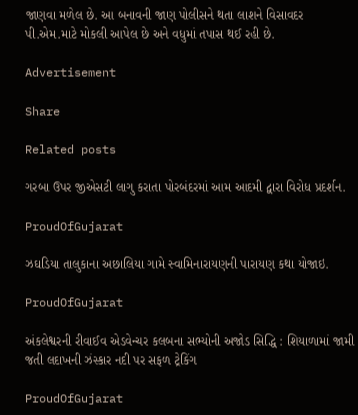જાણવા મળેલ છે. આ બનાવની જાણ પોલીસને થતા લાશને વિસાવદર પી.એમ.માટે મોકલી આપેલ છે અને વધુમાં તપાસ થઈ રહી છે.

Advertisement

Share

Related posts

ગરબા ઉપર જીએસટી લાગુ કરાતા પોરબંદરમાં આમ આદમી દ્વારા વિરોધ પ્રદર્શન.

ProudOfGujarat

ઝઘડિયા તાલુકાના અછાલિયા ગામે સ્વામિનારાયણની પારાયણ કથા યોજાઇ.

ProudOfGujarat

અંકલેશ્વરની રીવાઈવ એડવેન્ચર કલબના સભ્યોની અજોડ સિદ્ધિ : શિયાળામાં જામી જતી લદાખની ઝંસ્કાર નદી પર સફળ ટ્રેકિંગ

ProudOfGujarat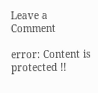Leave a Comment

error: Content is protected !!